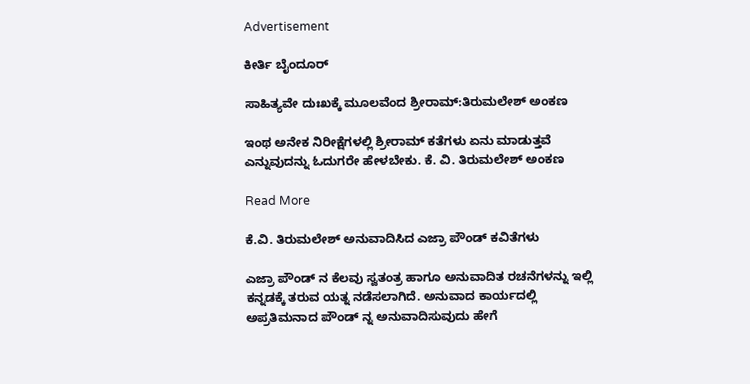Advertisement

ಕೀರ್ತಿ ಬೈಂದೂರ್

ಸಾಹಿತ್ಯವೇ ದುಃಖಕ್ಕೆ ಮೂಲವೆಂದ ಶ್ರೀರಾಮ್:ತಿರುಮಲೇಶ್ ಅಂಕಣ

ಇಂಥ ಅನೇಕ ನಿರೀಕ್ಷೆಗಳಲ್ಲಿ ಶ್ರೀರಾಮ್ ಕತೆಗಳು ಏನು ಮಾಡುತ್ತವೆ ಎನ್ನುವುದನ್ನು ಓದುಗರೇ ಹೇಳಬೇಕು. ಕೆ. ವಿ. ತಿರುಮಲೇಶ್ ಅಂಕಣ

Read More

ಕೆ.ವಿ. ತಿರುಮಲೇಶ್ ಅನುವಾದಿಸಿದ ಎಜ್ರಾ ಪೌಂಡ್ ಕವಿತೆಗಳು

ಎಜ್ರಾ ಪೌಂಡ್ ನ ಕೆಲವು ಸ್ವತಂತ್ರ ಹಾಗೂ ಅನುವಾದಿತ ರಚನೆಗಳನ್ನು ಇಲ್ಲಿ ಕನ್ನಡಕ್ಕೆ ತರುವ ಯತ್ನ ನಡೆಸಲಾಗಿದೆ. ಅನುವಾದ ಕಾರ್ಯದಲ್ಲಿ ಅಪ್ರತಿಮನಾದ ಪೌಂಡ್ ನ್ನ ಅನುವಾದಿಸುವುದು ಹೇಗೆ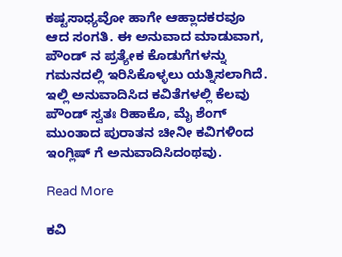ಕಷ್ಟಸಾಧ್ಯವೋ ಹಾಗೇ ಆಹ್ಲಾದಕರವೂ ಆದ ಸಂಗತಿ. ಈ ಅನುವಾದ ಮಾಡುವಾಗ, ಪೌಂಡ್ ನ ಪ್ರತ್ಯೇಕ ಕೊಡುಗೆಗಳನ್ನು ಗಮನದಲ್ಲಿ ಇರಿಸಿಕೊಳ್ಳಲು ಯತ್ನಿಸಲಾಗಿದೆ. ಇಲ್ಲಿ ಅನುವಾದಿಸಿದ ಕವಿತೆಗಳಲ್ಲಿ ಕೆಲವು ಪೌಂಡ್ ಸ್ವತಃ ರಿಹಾಕೊ, ಮೈ ಶೆಂಗ್ ಮುಂತಾದ ಪುರಾತನ ಚೀನೀ ಕವಿಗಳಿಂದ ಇಂಗ್ಲಿಷ್ ಗೆ ಅನುವಾದಿಸಿದಂಥವು.

Read More

ಕವಿ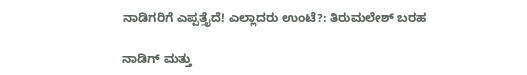ನಾಡಿಗರಿಗೆ ಎಪ್ಪತ್ತೈದೆ! ಎಲ್ಲಾದರು ಉಂಟೆ?: ತಿರುಮಲೇಶ್ ಬರಹ

ನಾಡಿಗ್ ಮತ್ತು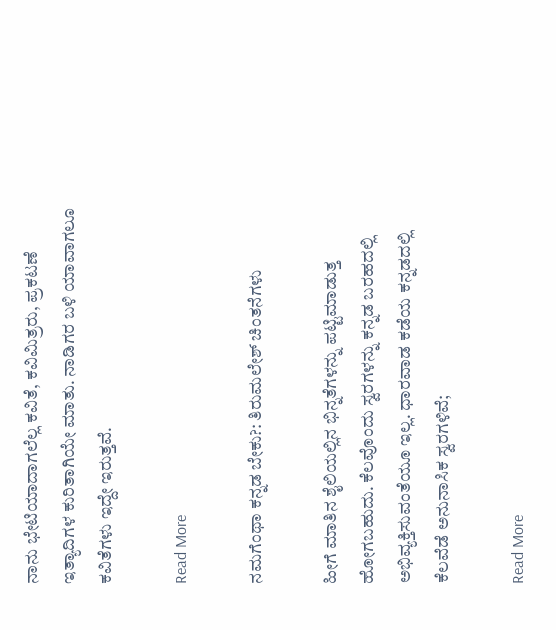ನಾನು ಭೇಟಿಯಾದಾಗಲೆಲ್ಲ ಕವಿತೆ, ಕವಿಮಿತ್ರರು, ಪ್ರಕಟಣೆ ಇತ್ಯಾದಿಗಳ ಕುರಿತಾಗಿಯೇ ಮಾತು. ನಾಡಿಗರ ಬಳಿ ಯಾವಾಗಲೂ ಕವಿತೆಗಳು ಇದ್ದೇ ಇರುತ್ತವೆ.

Read More

ನಮಗೆಂಥಾ ಕನ್ನಡ ಬೇಕು?: ತಿರುಮಲೇಶ್ ಚಿಂತನೆಗಳು

ಹೀಗೆ ಮಾತಿನ ಶೈಲಿಯಲ್ಲಿನ ಭಿನ್ನತೆಗಳನ್ನು ಪಟ್ಟಿಮಾಡುತ್ತ ಹೋಗಬಹುದು. ಕೆಲವೊಂದು ಸ್ವರಗಳನ್ನು ಕನ್ನಡ ಬರಹದಲ್ಲಿ ಅಭಿವ್ಯಕ್ತಿಸುವಂತೆಯೂ ಇಲ್ಲ. ಧಾರವಾಡ ಕಡೆಯ ಕನ್ನಡದಲ್ಲಿ ಕೆಲವೆಡೆ ಅನುನಾಸಿಕ ಸ್ವರಗಳಿವೆ;

Read More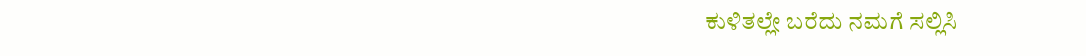ಕುಳಿತಲ್ಲೇ ಬರೆದು ನಮಗೆ ಸಲ್ಲಿಸಿ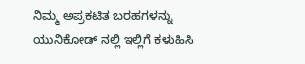ನಿಮ್ಮ ಅಪ್ರಕಟಿತ ಬರಹಗಳನ್ನು ಯುನಿಕೋಡ್ ನಲ್ಲಿ ಇಲ್ಲಿಗೆ ಕಳುಹಿಸಿ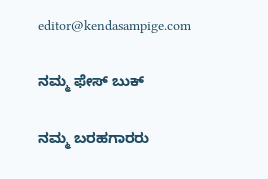editor@kendasampige.com

ನಮ್ಮ ಫೇಸ್ ಬುಕ್

ನಮ್ಮ ಬರಹಗಾರರು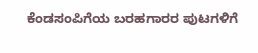ಕೆಂಡಸಂಪಿಗೆಯ ಬರಹಗಾರರ ಪುಟಗಳಿಗೆ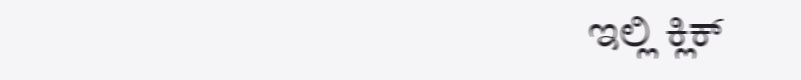ಇಲ್ಲಿ ಕ್ಲಿಕ್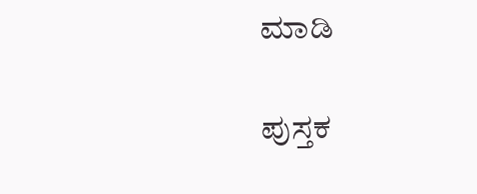ಮಾಡಿ

ಪುಸ್ತಕ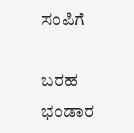ಸಂಪಿಗೆ

ಬರಹ ಭಂಡಾರ